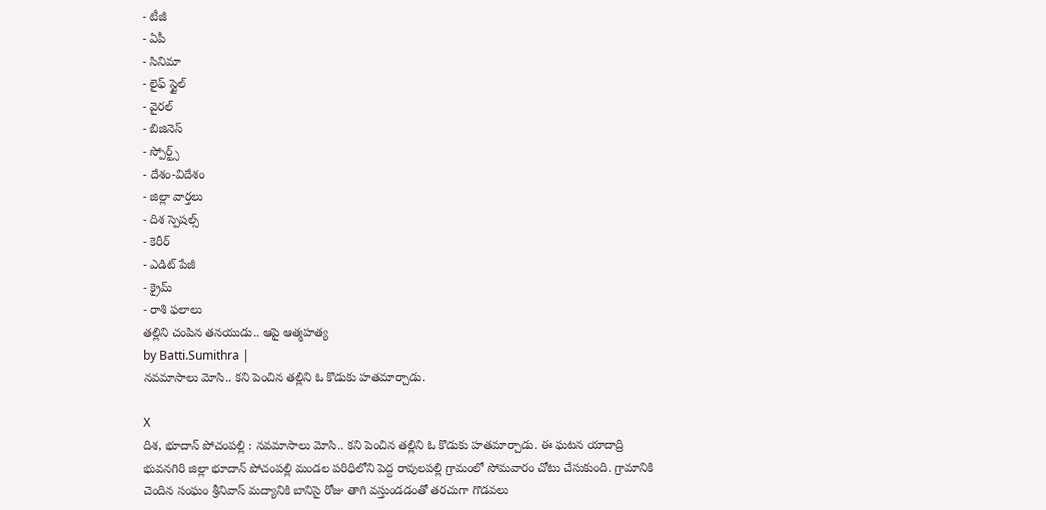- టీజీ
- ఏపీ
- సినిమా
- లైఫ్ స్టైల్
- వైరల్
- బిజినెస్
- స్పోర్ట్స్
- దేశం-విదేశం
- జిల్లా వార్తలు
- దిశ స్పెషల్స్
- కెరీర్
- ఎడిట్ పేజీ
- క్రైమ్
- రాశి ఫలాలు
తల్లిని చంపిన తనయుడు.. ఆపై ఆత్మహత్య
by Batti.Sumithra |
నవమాసాలు మోసి.. కని పెంచిన తల్లిని ఓ కొడుకు హతమార్చాడు.

X
దిశ, భూదాన్ పోచంపల్లి : నవమాసాలు మోసి.. కని పెంచిన తల్లిని ఓ కొడుకు హతమార్చాడు. ఈ ఘటన యాదాద్రి భువనగిరి జిల్లా భూదాన్ పోచంపల్లి మండల పరిధిలోని పెద్ద రావులపల్లి గ్రామంలో సోమవారం చోటు చేసుకుంది. గ్రామానికి చెందిన సంఘం శ్రీనివాస్ మద్యానికి బానిసై రోజు తాగి వస్తుండడంతో తరచుగా గొడవలు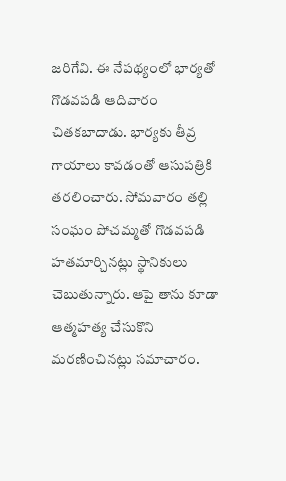జరిగేవి. ఈ నేపథ్యంలో భార్యతో గొడవపడి ఆదివారం చితకబాదాడు. భార్యకు తీవ్ర గాయాలు కావడంతో ఆసుపత్రికి తరలించారు. సోమవారం తల్లి సంఘం పోచమ్మతో గొడవపడి హతమార్చినట్లు స్థానికులు చెబుతున్నారు. ఆపై తాను కూడా ఆత్మహత్య చేసుకొని మరణించినట్లు సమాచారం.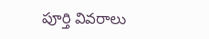పూర్తి వివరాలు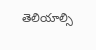తెలియాల్సి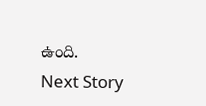ఉంది.
Next Story